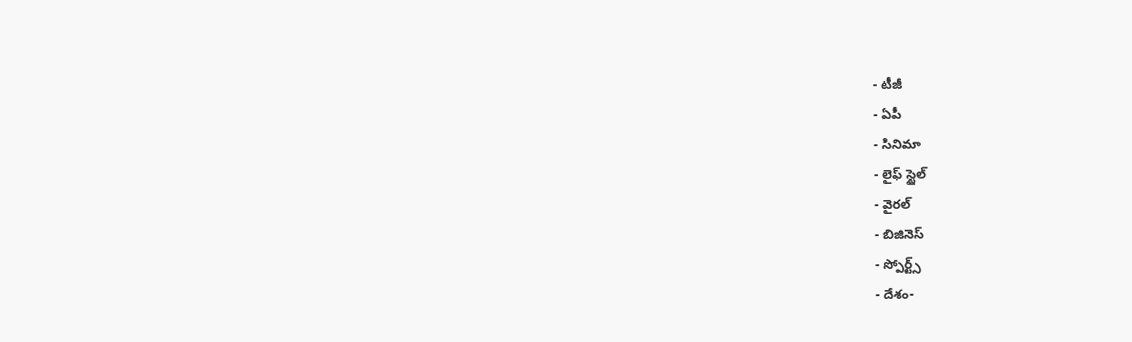- టీజీ
- ఏపీ
- సినిమా
- లైఫ్ స్టైల్
- వైరల్
- బిజినెస్
- స్పోర్ట్స్
- దేశం-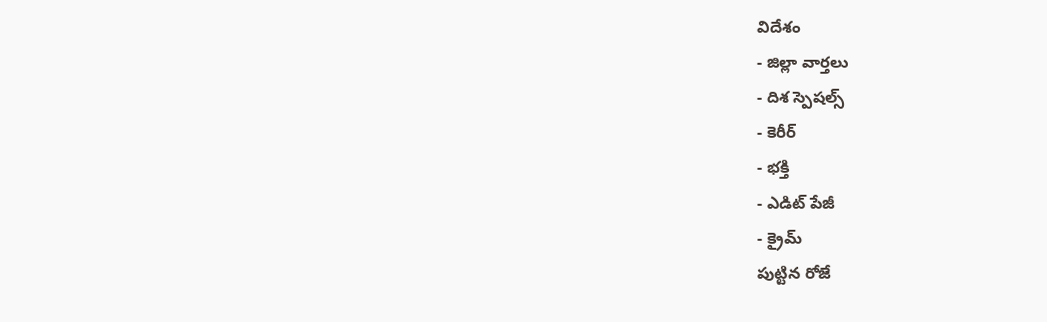విదేశం
- జిల్లా వార్తలు
- దిశ స్పెషల్స్
- కెరీర్
- భక్తి
- ఎడిట్ పేజీ
- క్రైమ్
పుట్టిన రోజే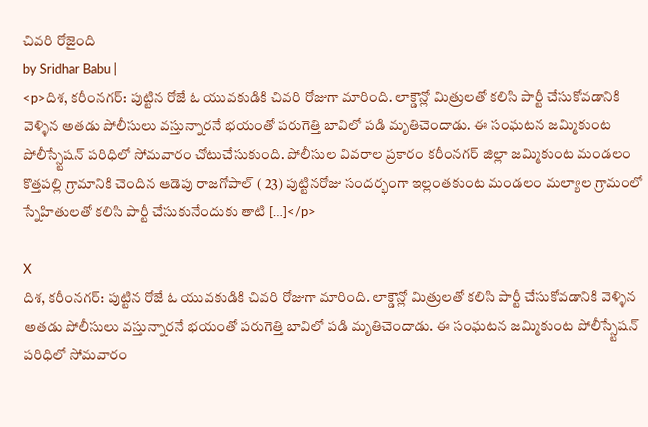చివరి రోజైంది
by Sridhar Babu |
<p>దిశ, కరీంనగర్: పుట్టిన రోజే ఓ యువకుడికి చివరి రోజుగా మారింది. లాక్డౌన్లో మిత్రులతో కలిసి పార్టీ చేసుకోవడానికి వెళ్ళిన అతడు పోలీసులు వస్తున్నారనే భయంతో పరుగెత్తి బావిలో పడి మృతిచెందాడు. ఈ సంఘటన జమ్మికుంట పోలీస్స్టేషన్ పరిధిలో సోమవారం చోటుచేసుకుంది. పోలీసుల వివరాల ప్రకారం కరీంనగర్ జిల్లా జమ్మికుంట మండలం కొత్తపల్లి గ్రామానికి చెందిన ఆడెపు రాజగోపాల్ ( 23) పుట్టినరోజు సందర్భంగా ఇల్లంతకుంట మండలం మల్యాల గ్రామంలో స్నేహితులతో కలిసి పార్టీ చేసుకునేందుకు తాటి […]</p>

X
దిశ, కరీంనగర్: పుట్టిన రోజే ఓ యువకుడికి చివరి రోజుగా మారింది. లాక్డౌన్లో మిత్రులతో కలిసి పార్టీ చేసుకోవడానికి వెళ్ళిన అతడు పోలీసులు వస్తున్నారనే భయంతో పరుగెత్తి బావిలో పడి మృతిచెందాడు. ఈ సంఘటన జమ్మికుంట పోలీస్స్టేషన్ పరిధిలో సోమవారం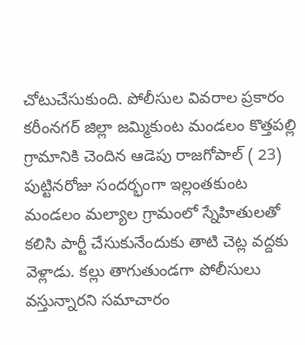చోటుచేసుకుంది. పోలీసుల వివరాల ప్రకారం కరీంనగర్ జిల్లా జమ్మికుంట మండలం కొత్తపల్లి గ్రామానికి చెందిన ఆడెపు రాజగోపాల్ ( 23) పుట్టినరోజు సందర్భంగా ఇల్లంతకుంట మండలం మల్యాల గ్రామంలో స్నేహితులతో కలిసి పార్టీ చేసుకునేందుకు తాటి చెట్ల వద్దకు వెళ్లాడు. కల్లు తాగుతుండగా పోలీసులు వస్తున్నారని సమాచారం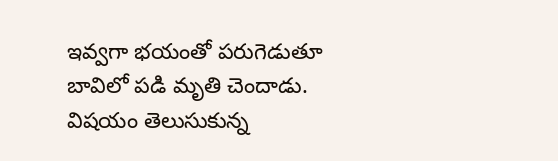ఇవ్వగా భయంతో పరుగెడుతూ బావిలో పడి మృతి చెందాడు. విషయం తెలుసుకున్న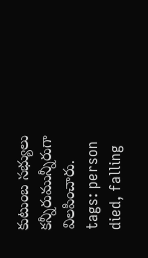కుటుంబ సభ్యులు కన్నీరుమున్నీరుగా విలపించారు.
tags: person died, falling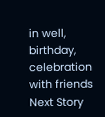in well, birthday, celebration with friends
Next Story